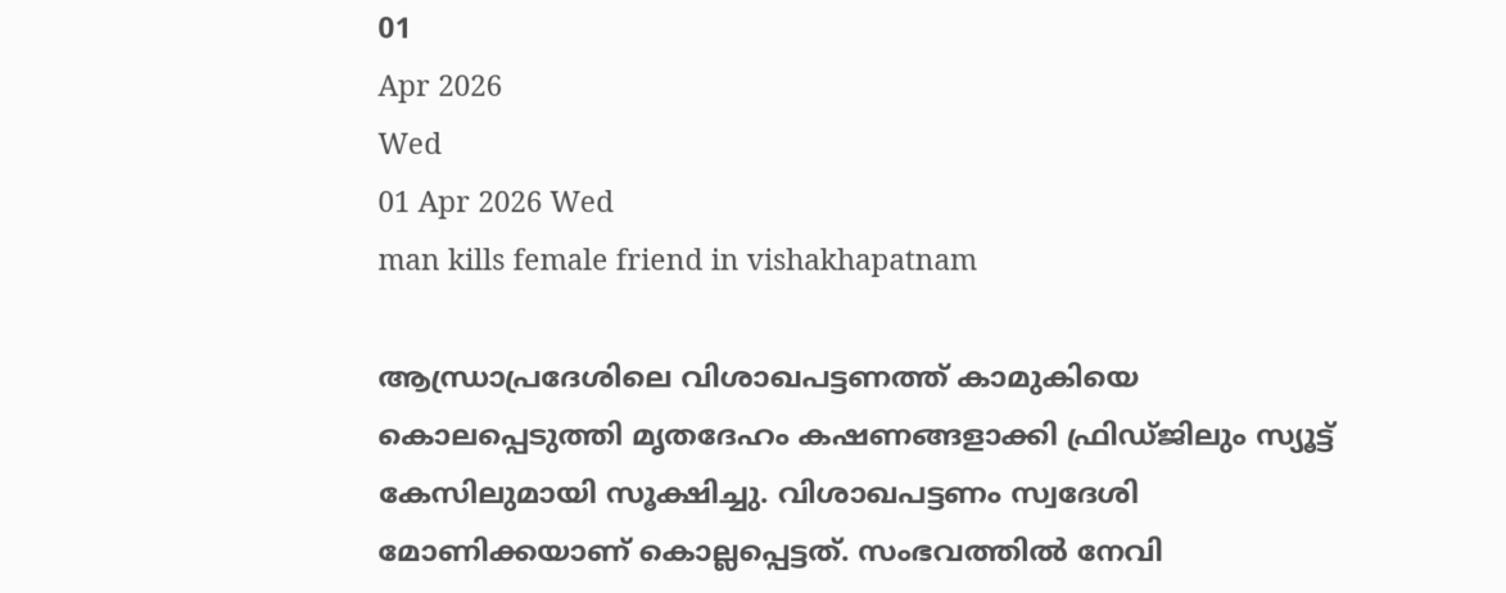01
Apr 2026
Wed
01 Apr 2026 Wed
man kills female friend in vishakhapatnam

ആന്ധ്രാപ്രദേശിലെ വിശാഖപട്ടണത്ത് കാമുകിയെ കൊലപ്പെടുത്തി മൃതദേഹം കഷണങ്ങളാക്കി ഫ്രിഡ്ജിലും സ്യൂട്ട് കേസിലുമായി സൂക്ഷിച്ചു. വിശാഖപട്ടണം സ്വദേശി മോണിക്കയാണ് കൊല്ലപ്പെട്ടത്. സംഭവത്തില്‍ നേവി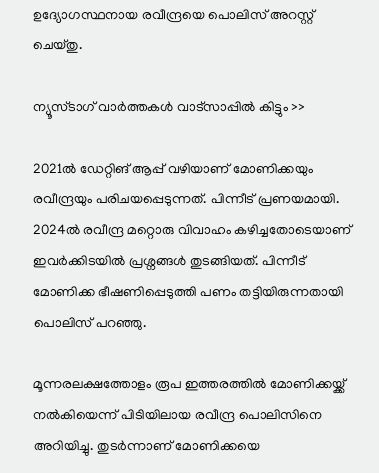ഉദ്യോഗസ്ഥനായ രവീന്ദ്രയെ പൊലിസ് അറസ്റ്റ് ചെയ്തു.

ന്യൂസ്ടാഗ് വാര്‍ത്തകള്‍ വാട്‌സാപ്പില്‍ കിട്ടും >>

2021ല്‍ ഡേറ്റിങ് ആപ്പ് വഴിയാണ് മോണിക്കയും രവീന്ദ്രയും പരിചയപ്പെടുന്നത്. പിന്നീട് പ്രണയമായി. 2024ല്‍ രവീന്ദ്ര മറ്റൊരു വിവാഹം കഴിച്ചതോടെയാണ് ഇവര്‍ക്കിടയില്‍ പ്രശ്നങ്ങള്‍ തുടങ്ങിയത്. പിന്നീട് മോണിക്ക ഭീഷണിപ്പെടുത്തി പണം തട്ടിയിരുന്നതായി പൊലിസ് പറഞ്ഞു.

മൂന്നരലക്ഷത്തോളം രൂപ ഇത്തരത്തില്‍ മോണിക്കയ്ക്ക് നല്‍കിയെന്ന് പിടിയിലായ രവീന്ദ്ര പൊലിസിനെ അറിയിച്ചു. തുടര്‍ന്നാണ് മോണിക്കയെ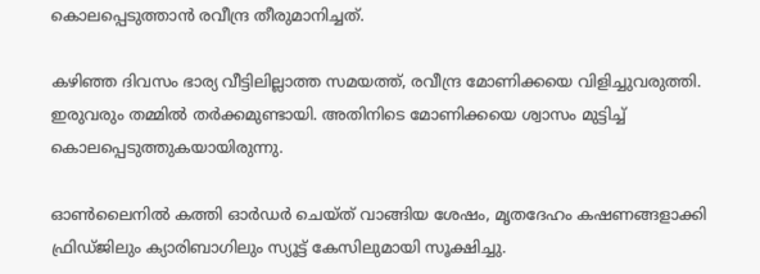കൊലപ്പെടുത്താന്‍ രവീന്ദ്ര തീരുമാനിച്ചത്.

കഴിഞ്ഞ ദിവസം ഭാര്യ വീട്ടിലില്ലാത്ത സമയത്ത്, രവീന്ദ്ര മോണിക്കയെ വിളിച്ചുവരുത്തി. ഇരുവരും തമ്മില്‍ തര്‍ക്കമുണ്ടായി. അതിനിടെ മോണിക്കയെ ശ്വാസം മുട്ടിച്ച് കൊലപ്പെടുത്തുകയായിരുന്നു.

ഓണ്‍ലൈനില്‍ കത്തി ഓര്‍ഡര്‍ ചെയ്ത് വാങ്ങിയ ശേഷം, മൃതദേഹം കഷണങ്ങളാക്കി ഫ്രിഡ്ജിലും ക്യാരിബാഗിലും സ്യൂട്ട് കേസിലുമായി സൂക്ഷിച്ചു.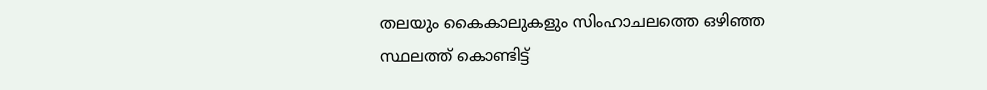തലയും കൈകാലുകളും സിംഹാചലത്തെ ഒഴിഞ്ഞ സ്ഥലത്ത് കൊണ്ടിട്ട്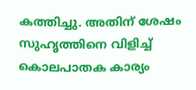കത്തിച്ചു. അതിന് ശേഷം സുഹൃത്തിനെ വിളിച്ച് കൊലപാതക കാര്യം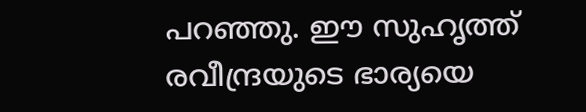പറഞ്ഞു. ഈ സുഹൃത്ത് രവീന്ദ്രയുടെ ഭാര്യയെ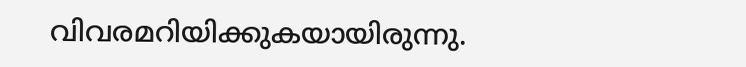വിവരമറിയിക്കുകയായിരുന്നു.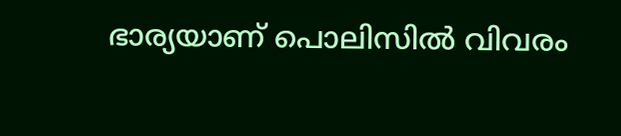ഭാര്യയാണ് പൊലിസില്‍ വിവരം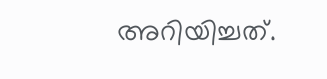അറിയിച്ചത്.